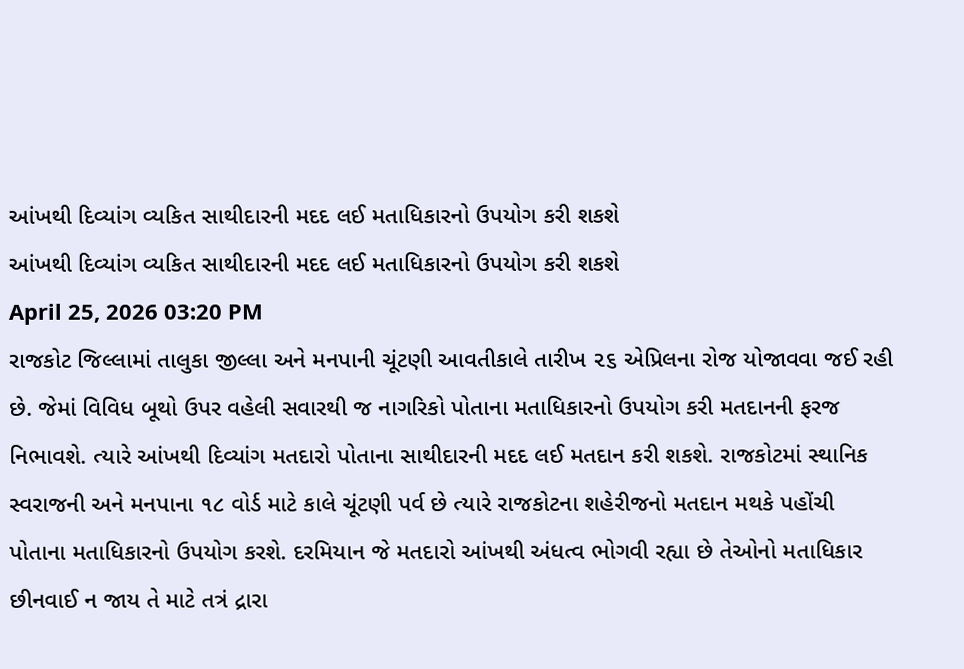આંખથી દિવ્યાંગ વ્યકિત સાથીદારની મદદ લઈ મતાધિકારનો ઉપયોગ કરી શકશે
આંખથી દિવ્યાંગ વ્યકિત સાથીદારની મદદ લઈ મતાધિકારનો ઉપયોગ કરી શકશે
April 25, 2026 03:20 PM
રાજકોટ જિલ્લામાં તાલુકા જીલ્લા અને મનપાની ચૂંટણી આવતીકાલે તારીખ ૨૬ એપ્રિલના રોજ યોજાવવા જઈ રહી છે. જેમાં વિવિધ બૂથો ઉપર વહેલી સવારથી જ નાગરિકો પોતાના મતાધિકારનો ઉપયોગ કરી મતદાનની ફરજ નિભાવશે. ત્યારે આંખથી દિવ્યાંગ મતદારો પોતાના સાથીદારની મદદ લઈ મતદાન કરી શકશે. રાજકોટમાં સ્થાનિક સ્વરાજની અને મનપાના ૧૮ વોર્ડ માટે કાલે ચૂંટણી પર્વ છે ત્યારે રાજકોટના શહેરીજનો મતદાન મથકે પહોંચી પોતાના મતાધિકારનો ઉપયોગ કરશે. દરમિયાન જે મતદારો આંખથી અંધત્વ ભોગવી રહ્યા છે તેઓનો મતાધિકાર છીનવાઈ ન જાય તે માટે તત્રં દ્રારા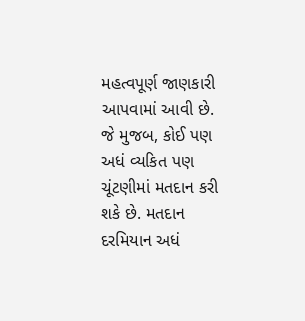મહત્વપૂર્ણ જાણકારી આપવામાં આવી છે. જે મુજબ, કોઈ પણ અધં વ્યકિત પણ ચૂંટણીમાં મતદાન કરી શકે છે. મતદાન દરમિયાન અધં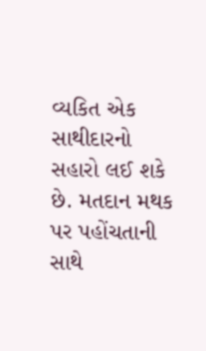વ્યકિત એક સાથીદારનો સહારો લઈ શકે છે. મતદાન મથક પર પહોંચતાની સાથે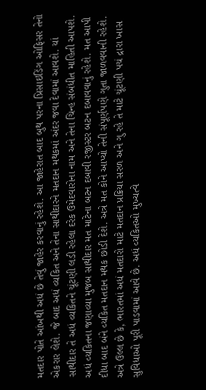મતદાર પોતે આંખથી અધં છે તેવું જાહેર કરવાનું રહેશે. આ જાહેરાત બાદ બુથ પરના પ્રિસાઇડિંગ ઓફિસર તેનો એકરાર લેશે. જે બાદ અધં વ્યકિત અને તેના સાથીદારને મતદાન મથકમાં અંદર જવા દેવામાં આવશે. યાં સાથીદાર તે અધં વ્યકિતને ચૂંટણી લડી રહેલા દરેક ઉમેદવારોના નામ અને તેના ચિન્હ સંબંધીત માહિતી આપશે. અધં વ્યકિતના જણાવ્યા મુજબ સાથીદાર મત માટેના બટન દબાવી રજીસ્ટર બટન દબાવવાનું રહેશે. મત આપી દીધા બાદ બંને વ્યકિત મતદાન મથક છોડી દેશે. અત્રે મત કોને આપ્યો તેની સંપૂર્ણપણે ગુતા જાળવવાની રહેશે. અત્રે ઉલ્લ છે કે, ભારતમાં અધં મતદારો માટે મતદાન પ્રક્રિયા સરળ અને ગુ રહે તે માટે ચૂંટણી પચં દ્રારા ખાસ સુવિધાઓ પૂરી પાડવામાં આવે છે. અધં વ્યકિતઓ મુખ્યત્વે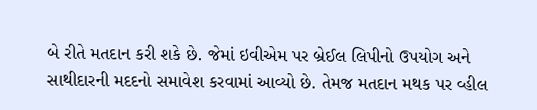બે રીતે મતદાન કરી શકે છે. જેમાં ઇવીએમ પર બ્રેઈલ લિપીનો ઉપયોગ અને સાથીદારની મદદનો સમાવેશ કરવામાં આવ્યો છે. તેમજ મતદાન મથક પર વ્હીલ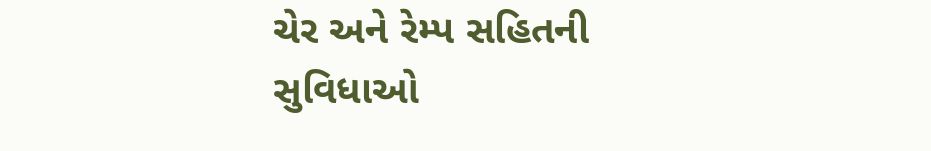ચેર અને રેમ્પ સહિતની સુવિધાઓ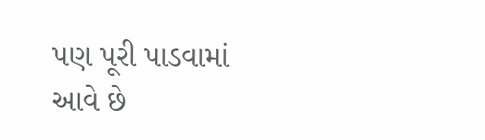પણ પૂરી પાડવામાં આવે છે